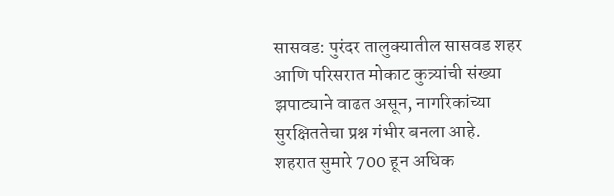सासवड: पुरंदर तालुक्यातील सासवड शहर आणि परिसरात मोकाट कुत्र्यांची संख्या झपाट्याने वाढत असून, नागरिकांच्या सुरक्षिततेचा प्रश्न गंभीर बनला आहे. शहरात सुमारे 700 हून अधिक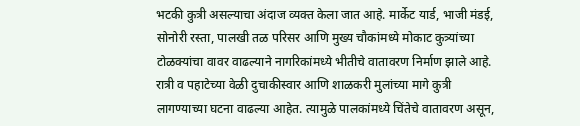भटकी कुत्री असल्याचा अंदाज व्यक्त केला जात आहे. मार्केट यार्ड, भाजी मंडई, सोनोरी रस्ता, पालखी तळ परिसर आणि मुख्य चौकांमध्ये मोकाट कुत्र्यांच्या टोळक्यांचा वावर वाढल्याने नागरिकांमध्ये भीतीचे वातावरण निर्माण झाले आहे.
रात्री व पहाटेच्या वेळी दुचाकीस्वार आणि शाळकरी मुलांच्या मागे कुत्री लागण्याच्या घटना वाढल्या आहेत. त्यामुळे पालकांमध्ये चिंतेचे वातावरण असून,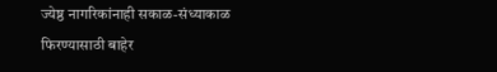ज्येष्ठ नागरिकांनाही सकाळ-संध्याकाळ फिरण्यासाठी बाहेर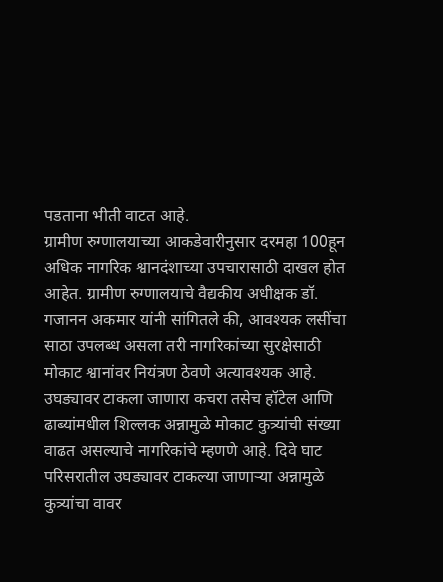पडताना भीती वाटत आहे.
ग्रामीण रुग्णालयाच्या आकडेवारीनुसार दरमहा 100हून अधिक नागरिक श्वानदंशाच्या उपचारासाठी दाखल होत आहेत. ग्रामीण रुग्णालयाचे वैद्यकीय अधीक्षक डॉ. गजानन अकमार यांनी सांगितले की, आवश्यक लसींचा साठा उपलब्ध असला तरी नागरिकांच्या सुरक्षेसाठी मोकाट श्वानांवर नियंत्रण ठेवणे अत्यावश्यक आहे.
उघड्यावर टाकला जाणारा कचरा तसेच हॉटेल आणि ढाब्यांमधील शिल्लक अन्नामुळे मोकाट कुत्र्यांची संख्या वाढत असल्याचे नागरिकांचे म्हणणे आहे. दिवे घाट परिसरातील उघड्यावर टाकल्या जाणाऱ्या अन्नामुळे कुत्र्यांचा वावर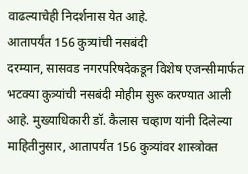वाढल्याचेही निदर्शनास येत आहे.
आतापर्यंत 156 कुत्र्यांची नसबंदी
दरम्यान, सासवड नगरपरिषदेकडून विशेष एजन्सीमार्फत भटक्या कुत्र्यांची नसबंदी मोहीम सुरू करण्यात आली आहे. मुख्याधिकारी डॉ. कैलास चव्हाण यांनी दिलेल्या माहितीनुसार, आतापर्यंत 156 कुत्र्यांवर शास्त्रोक्त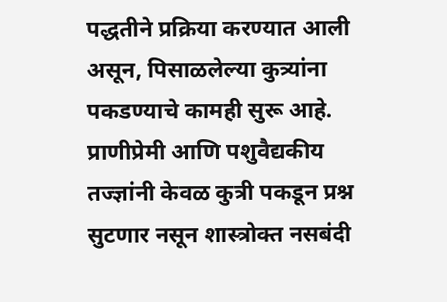पद्धतीने प्रक्रिया करण्यात आली असून, पिसाळलेल्या कुत्र्यांना पकडण्याचे कामही सुरू आहे. प्राणीप्रेमी आणि पशुवैद्यकीय तज्ज्ञांनी केवळ कुत्री पकडून प्रश्न सुटणार नसून शास्त्रोक्त नसबंदी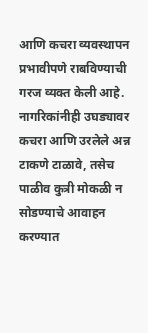आणि कचरा व्यवस्थापन प्रभावीपणे राबविण्याची गरज व्यक्त केली आहे. नागरिकांनीही उघड्यावर कचरा आणि उरलेले अन्न टाकणे टाळावे, तसेच पाळीव कुत्री मोकळी न सोडण्याचे आवाहन करण्यात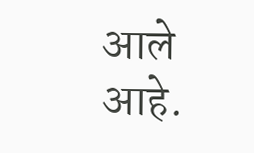आले आहे.